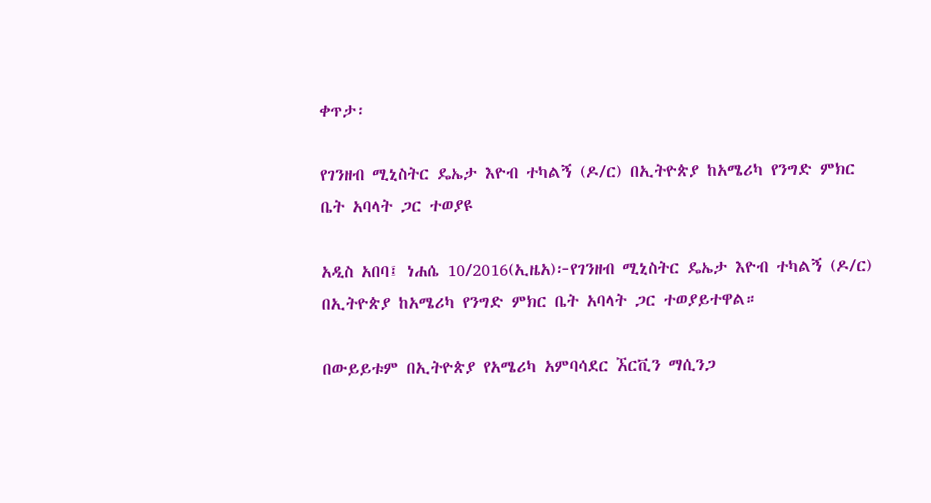ቀጥታ፡

የገንዘብ ሚኒስትር ዴኤታ እዮብ ተካልኝ (ዶ/ር) በኢትዮጵያ ከአሜሪካ የንግድ ምክር ቤት አባላት ጋር ተወያዩ

አዲስ አበባ፤ ነሐሴ 10/2016(ኢዜአ)፦የገንዘብ ሚኒስትር ዴኤታ እዮብ ተካልኝ (ዶ/ር) በኢትዮጵያ ከአሜሪካ የንግድ ምክር ቤት አባላት ጋር ተወያይተዋል።

በውይይቱም በኢትዮጵያ የአሜሪካ አምባሳደር ኧርቪን ማሲንጋ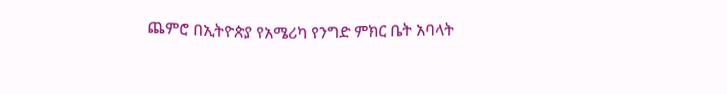ጨምሮ በኢትዮጵያ የአሜሪካ የንግድ ምክር ቤት አባላት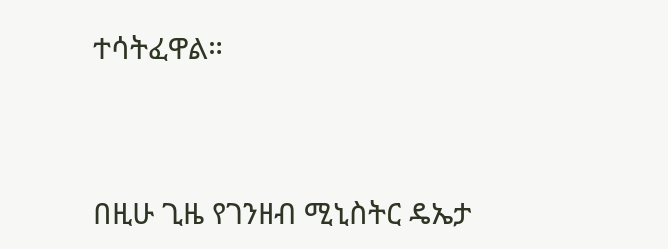ተሳትፈዋል።




በዚሁ ጊዜ የገንዘብ ሚኒስትር ዴኤታ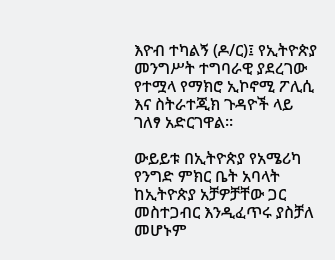እዮብ ተካልኝ (ዶ/ር)፤ የኢትዮጵያ መንግሥት ተግባራዊ ያደረገው የተሟላ የማክሮ ኢኮኖሚ ፖሊሲ እና ስትራተጂክ ጉዳዮች ላይ ገለፃ አድርገዋል።

ውይይቱ በኢትዮጵያ የአሜሪካ የንግድ ምክር ቤት አባላት ከኢትዮጵያ አቻዎቻቸው ጋር መስተጋብር እንዲፈጥሩ ያስቻለ መሆኑም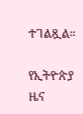ተገልጿል።

የኢትዮጵያ ዜና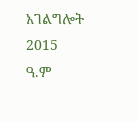አገልግሎት
2015
ዓ.ም